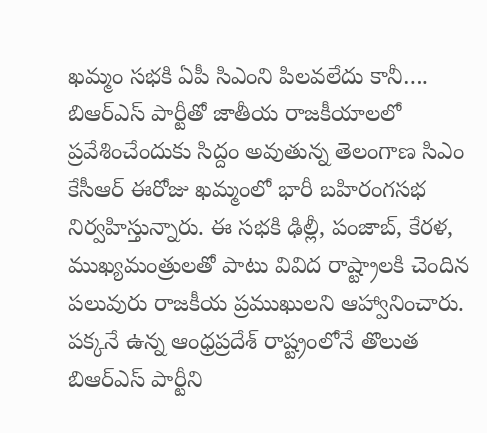ఖమ్మం సభకి ఏపీ సిఎంని పిలవలేదు కానీ….
బిఆర్ఎస్ పార్టీతో జాతీయ రాజకీయాలలో ప్రవేశించేందుకు సిద్దం అవుతున్న తెలంగాణ సిఎం కేసీఆర్ ఈరోజు ఖమ్మంలో భారీ బహిరంగసభ నిర్వహిస్తున్నారు. ఈ సభకి ఢిల్లీ, పంజాబ్, కేరళ, ముఖ్యమంత్రులతో పాటు వివిద రాష్ట్రాలకి చెందిన పలువురు రాజకీయ ప్రముఖులని ఆహ్వానించారు. పక్కనే ఉన్న ఆంధ్రప్రదేశ్ రాష్ట్రంలోనే తొలుత బిఆర్ఎస్ పార్టీని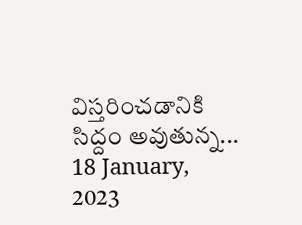విస్తరించడానికి సిద్దం అవుతున్న...
18 January, 2023